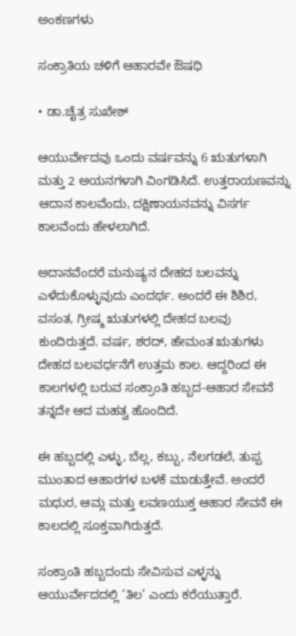ಅಂಕಣಗಳು

ಸಂಕ್ರಾತಿಯ ಚಳಿಗೆ ಆಹಾರವೇ ಔಷಧಿ

• ಡಾ.ಚೈತ್ರ ಸುಖೇಶ್

ಆಯುರ್ವೇದವು ಒಂದು ವರ್ಷವನ್ನು 6 ಋತುಗಳಾಗಿ ಮತ್ತು 2 ಅಯನಗಳಾಗಿ ವಿಂಗಡಿಸಿದೆ. ಉತ್ತರಾಯಣವನ್ನು ಆದಾನ ಕಾಲವೆಂದು, ದಕ್ಷಿಣಾಯನವನ್ನು ವಿಸರ್ಗ ಕಾಲವೆಂದು ಹೇಳಲಾಗಿದೆ.

ಅದಾನವೆಂದರೆ ಮನುಷ್ಯನ ದೇಹದ ಬಲವನ್ನು ಎಳೆದುಕೊಳ್ಳುವುದು ಎಂದರ್ಥ. ಅಂದರೆ ಈ ಶಿಶಿರ, ವಸಂತ, ಗ್ರೀಷ್ಮ ಋತುಗಳಲ್ಲಿ ದೇಹದ ಬಲವು ಕುಂದಿರುತ್ತದೆ. ವರ್ಷ, ಶರದ್, ಹೇಮಂತ ಋತುಗಳು ದೇಹದ ಬಲವರ್ಧನೆಗೆ ಉತ್ತಮ ಕಾಲ. ಆದ್ದರಿಂದ ಈ ಕಾಲಗಳಲ್ಲಿ ಬರುವ ಸಂಕ್ರಾಂತಿ ಹಬ್ಬದ-ಆಹಾರ ಸೇವನೆ ತನ್ನದೇ ಆದ ಮಹತ್ವ ಹೊಂದಿದೆ.

ಈ ಹಬ್ಬದಲ್ಲಿ ಎಳ್ಳು, ಬೆಲ್ಲ, ಕಬ್ಬು, ನೆಲಗಡಲೆ, ತುಪ್ಪ ಮುಂತಾದ ಆಹಾರಗಳ ಬಳಕೆ ಮಾಡುತ್ತೇವೆ. ಅಂದರೆ ಮಧುರ, ಆಮ್ಲ ಮತ್ತು ಲವಣಯುಕ್ತ ಆಹಾರ ಸೇವನೆ ಈ ಕಾಲದಲ್ಲಿ ಸೂಕ್ತವಾಗಿರುತ್ತದೆ.

ಸಂಕ್ರಾಂತಿ ಹಬ್ಬದಂದು ಸೇವಿಸುವ ಎಳ್ಳನ್ನು ಆಯುರ್ವೇದದಲ್ಲಿ ‘ತಿಲ’ ಎಂದು ಕರೆಯುತ್ತಾರೆ.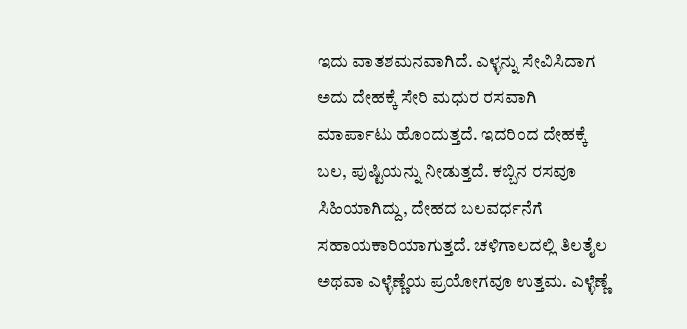ಇದು ವಾತಶಮನವಾಗಿದೆ. ಎಳ್ಳನ್ನು ಸೇವಿಸಿದಾಗ ಅದು ದೇಹಕ್ಕೆ ಸೇರಿ ಮಧುರ ರಸವಾಗಿ ಮಾರ್ಪಾಟು ಹೊಂದುತ್ತದೆ. ಇದರಿಂದ ದೇಹಕ್ಕೆ ಬಲ, ಪುಷ್ಟಿಯನ್ನು ನೀಡುತ್ತದೆ. ಕಬ್ಬಿನ ರಸವೂ ಸಿಹಿಯಾಗಿದ್ದು, ದೇಹದ ಬಲವರ್ಧನೆಗೆ ಸಹಾಯಕಾರಿಯಾಗುತ್ತದೆ. ಚಳಿಗಾಲದಲ್ಲಿ ತಿಲತೈಲ ಅಥವಾ ಎಳ್ಳೆಣ್ಣೆಯ ಪ್ರಯೋಗವೂ ಉತ್ತಮ. ಎಳ್ಳೆಣ್ಣೆ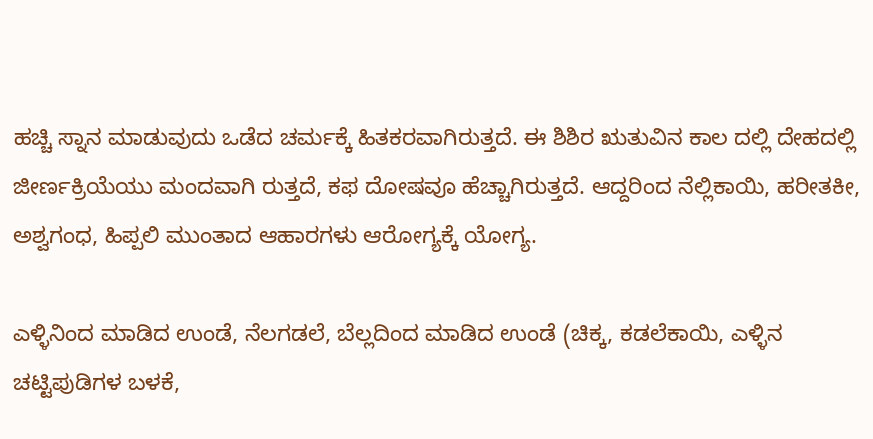ಹಚ್ಚಿ ಸ್ನಾನ ಮಾಡುವುದು ಒಡೆದ ಚರ್ಮಕ್ಕೆ ಹಿತಕರವಾಗಿರುತ್ತದೆ. ಈ ಶಿಶಿರ ಋತುವಿನ ಕಾಲ ದಲ್ಲಿ ದೇಹದಲ್ಲಿ ಜೀರ್ಣಕ್ರಿಯೆಯು ಮಂದವಾಗಿ ರುತ್ತದೆ, ಕಫ ದೋಷವೂ ಹೆಚ್ಚಾಗಿರುತ್ತದೆ. ಆದ್ದರಿಂದ ನೆಲ್ಲಿಕಾಯಿ, ಹರೀತಕೀ, ಅಶ್ವಗಂಧ, ಹಿಪ್ಪಲಿ ಮುಂತಾದ ಆಹಾರಗಳು ಆರೋಗ್ಯಕ್ಕೆ ಯೋಗ್ಯ.

ಎಳ್ಳಿನಿಂದ ಮಾಡಿದ ಉಂಡೆ, ನೆಲಗಡಲೆ, ಬೆಲ್ಲದಿಂದ ಮಾಡಿದ ಉಂಡೆ (ಚಿಕ್ಕ, ಕಡಲೆಕಾಯಿ, ಎಳ್ಳಿನ ಚಟ್ಟಿಪುಡಿಗಳ ಬಳಕೆ,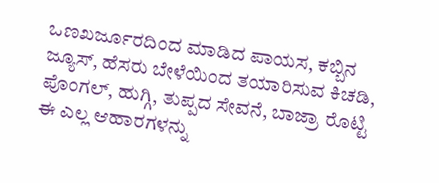ಒಣಖರ್ಜೂರದಿಂದ ಮಾಡಿದ ಪಾಯಸ, ಕಬ್ಬಿನ ಜ್ಯೂಸ್, ಹೆಸರು ಬೇಳೆಯಿಂದ ತಯಾರಿಸುವ ಕಿಚಡಿ, ಪೊಂಗಲ್, ಹುಗ್ಗಿ, ತುಪ್ಪದ ಸೇವನೆ, ಬಾಜ್ರಾ ರೊಟ್ಟಿ ಈ ಎಲ್ಲ ಆಹಾರಗಳನ್ನು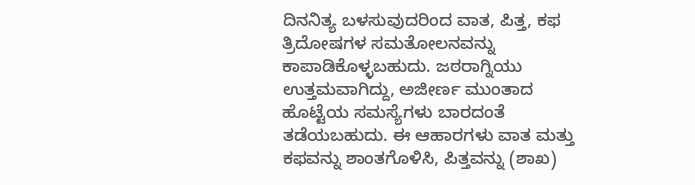ದಿನನಿತ್ಯ ಬಳಸುವುದರಿಂದ ವಾತ, ಪಿತ್ತ, ಕಫ ತ್ರಿದೋಷಗಳ ಸಮತೋಲನವನ್ನು ಕಾಪಾಡಿಕೊಳ್ಳಬಹುದು. ಜಠರಾಗ್ನಿಯು ಉತ್ತಮವಾಗಿದ್ದು, ಅಜೀರ್ಣ ಮುಂತಾದ ಹೊಟ್ಟೆಯ ಸಮಸ್ಯೆಗಳು ಬಾರದಂತೆ ತಡೆಯಬಹುದು. ಈ ಆಹಾರಗಳು ವಾತ ಮತ್ತು ಕಫವನ್ನು ಶಾಂತಗೊಳಿಸಿ, ಪಿತ್ತವನ್ನು (ಶಾಖ)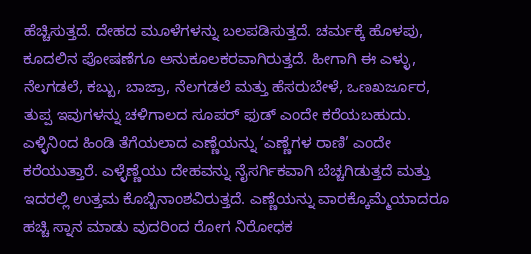ಹೆಚ್ಚಿಸುತ್ತದೆ. ದೇಹದ ಮೂಳೆಗಳನ್ನು ಬಲಪಡಿಸುತ್ತದೆ. ಚರ್ಮಕ್ಕೆ ಹೊಳಪು, ಕೂದಲಿನ ಪೋಷಣೆಗೂ ಅನುಕೂಲಕರವಾಗಿರುತ್ತದೆ. ಹೀಗಾಗಿ ಈ ಎಳ್ಳು, ನೆಲಗಡಲೆ, ಕಬ್ಬು, ಬಾಜ್ರಾ, ನೆಲಗಡಲೆ ಮತ್ತು ಹೆಸರುಬೇಳೆ, ಒಣಖರ್ಜೂರ, ತುಪ್ಪ ಇವುಗಳನ್ನು ಚಳಿಗಾಲದ ಸೂಪರ್ ಫುಡ್ ಎಂದೇ ಕರೆಯಬಹುದು. ಎಳ್ಳಿನಿಂದ ಹಿಂಡಿ ತೆಗೆಯಲಾದ ಎಣ್ಣೆಯನ್ನು ‘ಎಣ್ಣೆಗಳ ರಾಣಿ’ ಎಂದೇ ಕರೆಯುತ್ತಾರೆ. ಎಳ್ಳೆಣ್ಣೆಯು ದೇಹವನ್ನು ನೈಸರ್ಗಿಕವಾಗಿ ಬೆಚ್ಚಗಿಡುತ್ತದೆ ಮತ್ತು ಇದರಲ್ಲಿ ಉತ್ತಮ ಕೊಬ್ಬಿನಾಂಶವಿರುತ್ತದೆ. ಎಣ್ಣೆಯನ್ನು ವಾರಕ್ಕೊಮ್ಮೆಯಾದರೂ ಹಚ್ಚಿ ಸ್ನಾನ ಮಾಡು ವುದರಿಂದ ರೋಗ ನಿರೋಧಕ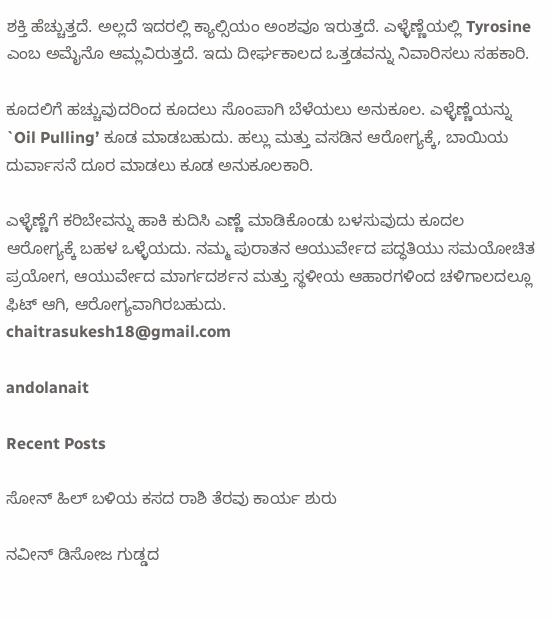ಶಕ್ತಿ ಹೆಚ್ಚುತ್ತದೆ. ಅಲ್ಲದೆ ಇದರಲ್ಲಿ ಕ್ಯಾಲ್ಸಿಯಂ ಅಂಶವೂ ಇರುತ್ತದೆ. ಎಳ್ಳೆಣ್ಣೆಯಲ್ಲಿ Tyrosine ಎಂಬ ಅಮೈನೊ ಆಮ್ಲವಿರುತ್ತದೆ. ಇದು ದೀರ್ಘಕಾಲದ ಒತ್ತಡವನ್ನು ನಿವಾರಿಸಲು ಸಹಕಾರಿ.

ಕೂದಲಿಗೆ ಹಚ್ಚುವುದರಿಂದ ಕೂದಲು ಸೊಂಪಾಗಿ ಬೆಳೆಯಲು ಅನುಕೂಲ. ಎಳ್ಳೆಣ್ಣೆಯನ್ನು `Oil Pulling’ ಕೂಡ ಮಾಡಬಹುದು. ಹಲ್ಲು ಮತ್ತು ವಸಡಿನ ಆರೋಗ್ಯಕ್ಕೆ, ಬಾಯಿಯ ದುರ್ವಾಸನೆ ದೂರ ಮಾಡಲು ಕೂಡ ಅನುಕೂಲಕಾರಿ.

ಎಳ್ಳೆಣ್ಣೆಗೆ ಕರಿಬೇವನ್ನು ಹಾಕಿ ಕುದಿಸಿ ಎಣ್ಣೆ ಮಾಡಿಕೊಂಡು ಬಳಸುವುದು ಕೂದಲ ಆರೋಗ್ಯಕ್ಕೆ ಬಹಳ ಒಳ್ಳೆಯದು. ನಮ್ಮ ಪುರಾತನ ಆಯುರ್ವೇದ ಪದ್ಧತಿಯು ಸಮಯೋಚಿತ ಪ್ರಯೋಗ, ಆಯುರ್ವೇದ ಮಾರ್ಗದರ್ಶನ ಮತ್ತು ಸ್ಥಳೀಯ ಆಹಾರಗಳಿಂದ ಚಳಿಗಾಲದಲ್ಲೂ ಫಿಟ್ ಆಗಿ, ಆರೋಗ್ಯವಾಗಿರಬಹುದು.
chaitrasukesh18@gmail.com

andolanait

Recent Posts

ಸೋನ್ ಹಿಲ್ ಬಳಿಯ ಕಸದ ರಾಶಿ ತೆರವು ಕಾರ್ಯ ಶುರು

ನವೀನ್ ಡಿಸೋಜ ಗುಡ್ಡದ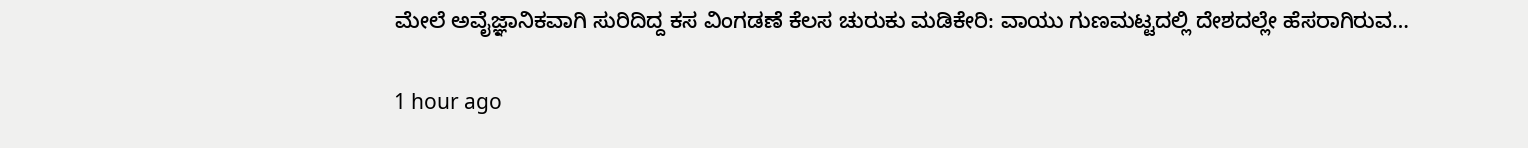ಮೇಲೆ ಅವೈಜ್ಞಾನಿಕವಾಗಿ ಸುರಿದಿದ್ದ ಕಸ ವಿಂಗಡಣೆ ಕೆಲಸ ಚುರುಕು ಮಡಿಕೇರಿ: ವಾಯು ಗುಣಮಟ್ಟದಲ್ಲಿ ದೇಶದಲ್ಲೇ ಹೆಸರಾಗಿರುವ…

1 hour ago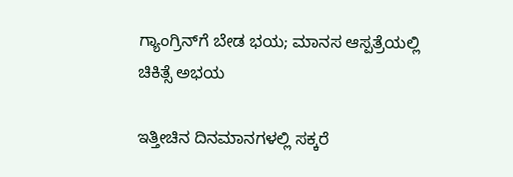ಗ್ಯಾಂಗ್ರಿನ್‌ಗೆ ಬೇಡ ಭಯ; ಮಾನಸ ಆಸ್ಪತ್ರೆಯಲ್ಲಿ ಚಿಕಿತ್ಸೆ ಅಭಯ

ಇತ್ತೀಚಿನ ದಿನಮಾನಗಳಲ್ಲಿ ಸಕ್ಕರೆ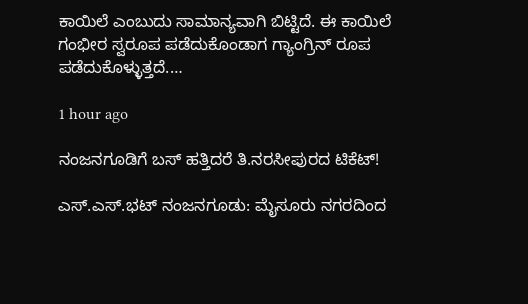ಕಾಯಿಲೆ ಎಂಬುದು ಸಾಮಾನ್ಯವಾಗಿ ಬಿಟ್ಟಿದೆ. ಈ ಕಾಯಿಲೆ ಗಂಭೀರ ಸ್ವರೂಪ ಪಡೆದುಕೊಂಡಾಗ ಗ್ಯಾಂಗ್ರಿನ್ ರೂಪ ಪಡೆದುಕೊಳ್ಳುತ್ತದೆ.…

1 hour ago

ನಂಜನಗೂಡಿಗೆ ಬಸ್ ಹತ್ತಿದರೆ ತಿ.ನರಸೀಪುರದ ಟಿಕೆಟ್!

ಎಸ್.ಎಸ್.ಭಟ್ ನಂಜನಗೂಡು: ಮೈಸೂರು ನಗರದಿಂದ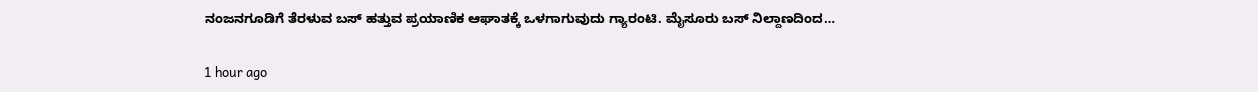ನಂಜನಗೂಡಿಗೆ ತೆರಳುವ ಬಸ್ ಹತ್ತುವ ಪ್ರಯಾಣಿಕ ಆಘಾತಕ್ಕೆ ಒಳಗಾಗುವುದು ಗ್ಯಾರಂಟಿ. ಮೈಸೂರು ಬಸ್ ನಿಲ್ದಾಣದಿಂದ…

1 hour ago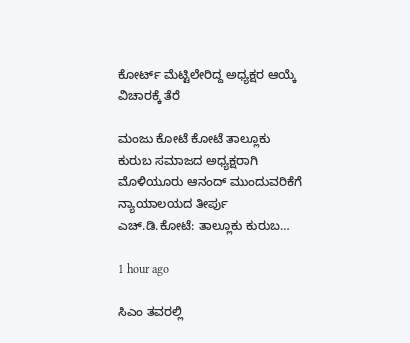ಕೋರ್ಟ್ ಮೆಟ್ಟಿಲೇರಿದ್ದ ಅಧ್ಯಕ್ಷರ ಆಯ್ಕೆ ವಿಚಾರಕ್ಕೆ ತೆರೆ

ಮಂಜು ಕೋಟೆ ಕೋಟೆ ತಾಲ್ಲೂಕು ಕುರುಬ ಸಮಾಜದ ಅಧ್ಯಕ್ಷರಾಗಿ ಮೊಳಿಯೂರು ಆನಂದ್ ಮುಂದುವರಿಕೆಗೆ ನ್ಯಾಯಾಲಯದ ತೀರ್ಪು ಎಚ್.ಡಿ.ಕೋಟೆ: ತಾಲ್ಲೂಕು ಕುರುಬ…

1 hour ago

ಸಿಎಂ ತವರಲ್ಲಿ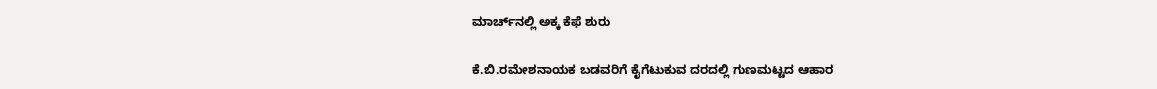ಮಾರ್ಚ್‌ನಲ್ಲಿ ಅಕ್ಕ ಕೆಫೆ ಶುರು

ಕೆ.ಬಿ.ರಮೇಶನಾಯಕ ಬಡವರಿಗೆ ಕೈಗೆಟುಕುವ ದರದಲ್ಲಿ ಗುಣಮಟ್ಟದ ಆಹಾರ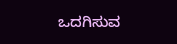ಒದಗಿಸುವ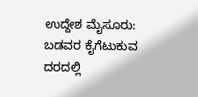ಉದ್ದೇಶ ಮೈಸೂರು: ಬಡವರ ಕೈಗೆಟುಕುವ ದರದಲ್ಲಿ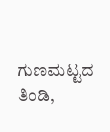ಗುಣಮಟ್ಟದ ತಿಂಡಿ,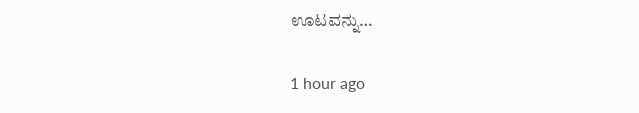ಊಟವನ್ನು…

1 hour ago